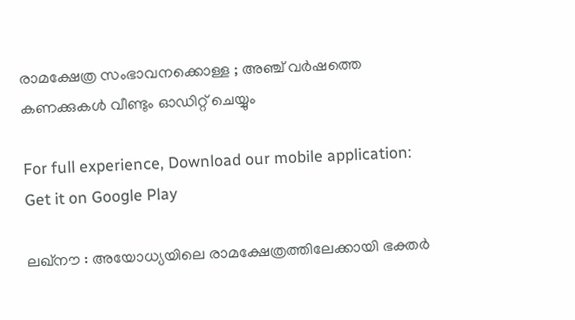രാമക്ഷേത്ര സംഭാവനക്കൊള്ള ; അഞ്ച് വർഷത്തെ കണക്കുകൾ വീണ്ടും ഓഡിറ്റ് ചെയ്യും

For full experience, Download our mobile application:
Get it on Google Play

ലഖ്നൗ : അയോധ്യയിലെ രാമക്ഷേത്രത്തിലേക്കായി ഭക്തർ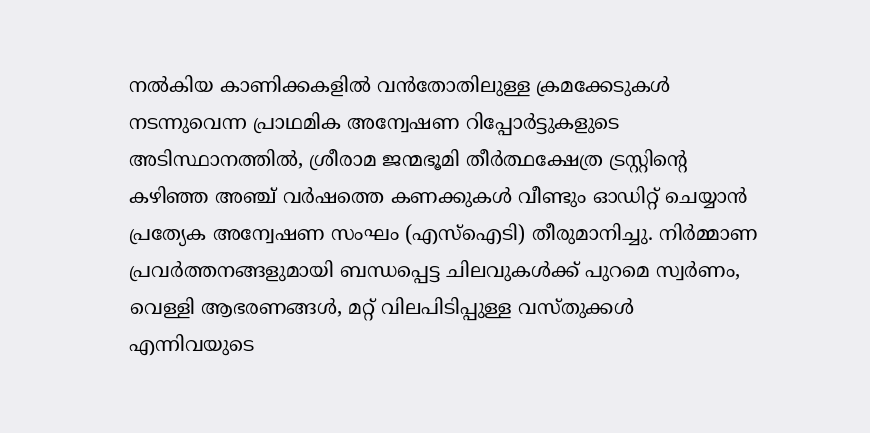നൽകിയ കാണിക്കകളിൽ വൻതോതിലുള്ള ക്രമക്കേടുകൾ നടന്നുവെന്ന പ്രാഥമിക അന്വേഷണ റിപ്പോർട്ടുകളുടെ അടിസ്ഥാനത്തിൽ, ശ്രീരാമ ജന്മഭൂമി തീർത്ഥക്ഷേത്ര ട്രസ്റ്റിന്റെ കഴിഞ്ഞ അഞ്ച് വർഷത്തെ കണക്കുകൾ വീണ്ടും ഓഡിറ്റ് ചെയ്യാൻ പ്രത്യേക അന്വേഷണ സംഘം (എസ്ഐടി) തീരുമാനിച്ചു. നിർമ്മാണ പ്രവർത്തനങ്ങളുമായി ബന്ധപ്പെട്ട ചിലവുകൾക്ക് പുറമെ സ്വർണം, വെള്ളി ആഭരണങ്ങൾ, മറ്റ് വിലപിടിപ്പുള്ള വസ്തുക്കൾ എന്നിവയുടെ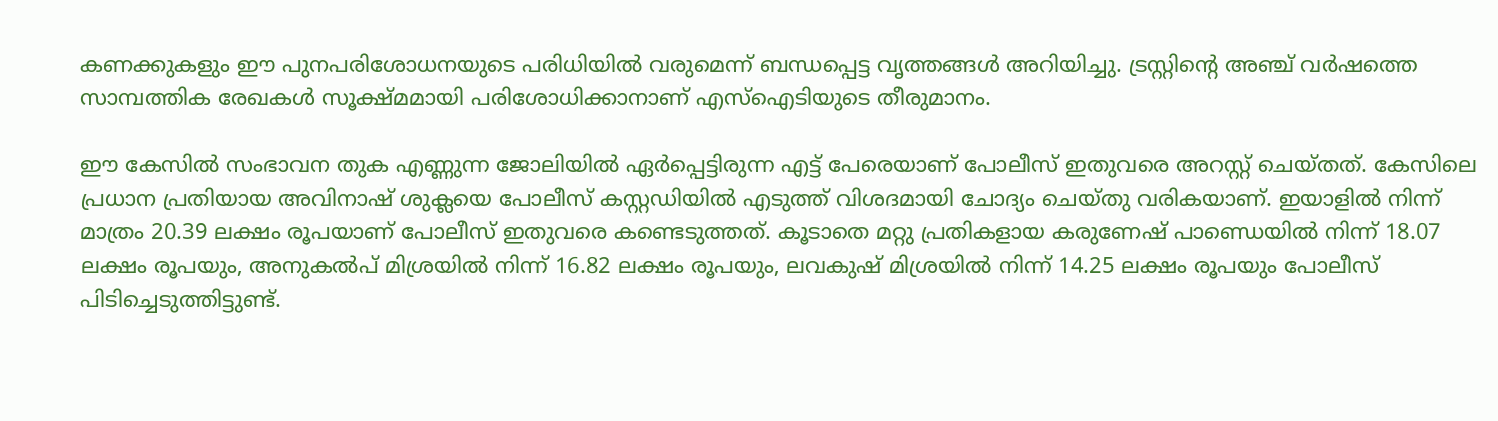കണക്കുകളും ഈ പുനപരിശോധനയുടെ പരിധിയിൽ വരുമെന്ന് ബന്ധപ്പെട്ട വൃത്തങ്ങൾ അറിയിച്ചു. ട്രസ്റ്റിന്റെ അഞ്ച് വർഷത്തെ സാമ്പത്തിക രേഖകൾ സൂക്ഷ്മമായി പരിശോധിക്കാനാണ് എസ്ഐടിയുടെ തീരുമാനം.

ഈ കേസിൽ സംഭാവന തുക എണ്ണുന്ന ജോലിയിൽ ഏർപ്പെട്ടിരുന്ന എട്ട് പേരെയാണ് പോലീസ് ഇതുവരെ അറസ്റ്റ് ചെയ്തത്. കേസിലെ പ്രധാന പ്രതിയായ അവിനാഷ് ശുക്ലയെ പോലീസ് കസ്റ്റഡിയിൽ എടുത്ത് വിശദമായി ചോദ്യം ചെയ്തു വരികയാണ്. ഇയാളിൽ നിന്ന് മാത്രം 20.39 ലക്ഷം രൂപയാണ് പോലീസ് ഇതുവരെ കണ്ടെടുത്തത്. കൂടാതെ മറ്റു പ്രതികളായ കരുണേഷ് പാണ്ഡെയിൽ നിന്ന് 18.07 ലക്ഷം രൂപയും, അനുകൽപ് മിശ്രയിൽ നിന്ന് 16.82 ലക്ഷം രൂപയും, ലവകുഷ് മിശ്രയിൽ നിന്ന് 14.25 ലക്ഷം രൂപയും പോലീസ് പിടിച്ചെടുത്തിട്ടുണ്ട്.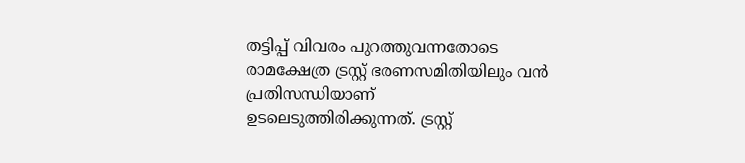തട്ടിപ്പ് വിവരം പുറത്തുവന്നതോടെ രാമക്ഷേത്ര ട്രസ്റ്റ് ഭരണസമിതിയിലും വൻ പ്രതിസന്ധിയാണ് ഉടലെടുത്തിരിക്കുന്നത്. ട്രസ്റ്റ്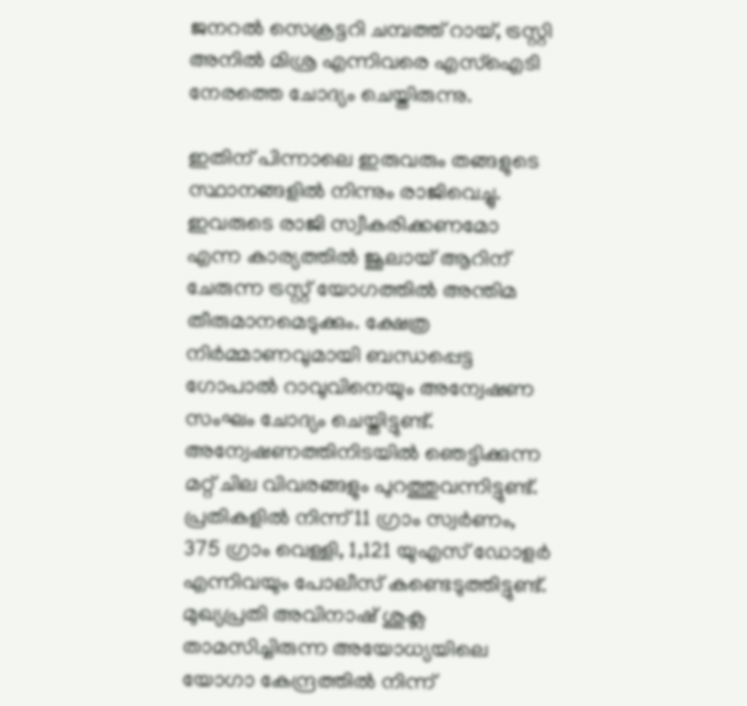ജനറൽ സെക്രട്ടറി ചമ്പത്ത് റായ്, ട്രസ്റ്റി അനിൽ മിശ്ര എന്നിവരെ എസ്ഐടി നേരത്തെ ചോദ്യം ചെയ്തിരുന്നു.

ഇതിന് പിന്നാലെ ഇരുവരും തങ്ങളുടെ സ്ഥാനങ്ങളിൽ നിന്നും രാജിവെച്ചു. ഇവരുടെ രാജി സ്വീകരിക്കണമോ എന്ന കാര്യത്തിൽ ജൂലായ് ആറിന് ചേരുന്ന ട്രസ്റ്റ് യോഗത്തിൽ അന്തിമ തീരുമാനമെടുക്കും. ക്ഷേത്ര നിർമ്മാണവുമായി ബന്ധപ്പെട്ട ഗോപാൽ റാവുവിനെയും അന്വേഷണ സംഘം ചോദ്യം ചെയ്തിട്ടുണ്ട്. അന്വേഷണത്തിനിടയിൽ ഞെട്ടിക്കുന്ന മറ്റ് ചില വിവരങ്ങളും പുറത്തുവന്നിട്ടുണ്ട്. പ്രതികളിൽ നിന്ന് 11 ഗ്രാം സ്വർണം, 375 ഗ്രാം വെള്ളി, 1,121 യുഎസ് ഡോളർ എന്നിവയും പോലീസ് കണ്ടെടുത്തിട്ടുണ്ട്. മുഖ്യപ്രതി അവിനാഷ് ശുക്ല താമസിച്ചിരുന്ന അയോധ്യയിലെ യോഗാ കേന്ദ്രത്തിൽ നിന്ന്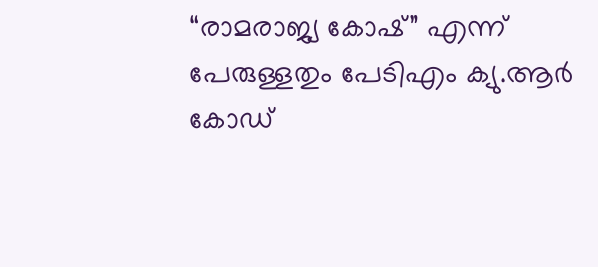“രാമരാജ്യ കോഷ്” എന്ന് പേരുള്ളതും പേടിഎം ക്യു.ആർ കോഡ്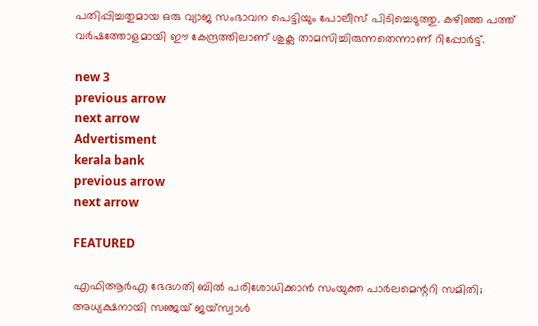പതിപ്പിച്ചതുമായ ഒരു വ്യാജ സംഭാവന പെട്ടിയും പോലീസ് പിടിച്ചെടുത്തു. കഴിഞ്ഞ പത്ത് വർഷത്തോളമായി ഈ കേന്ദ്രത്തിലാണ് ശുക്ല താമസിച്ചിരുന്നതെന്നാണ് റിപ്പോർട്ട്.

new 3
previous arrow
next arrow
Advertisment
kerala bank
previous arrow
next arrow

FEATURED

എഫിആർഎ ഭേദഗതി ബിൽ പരിശോധിക്കാൻ സംയുക്ത പാർലമെന്ററി സമിതി; അധ്യക്ഷനായി സഞ്ജയ് ജയ്സ്വാൾ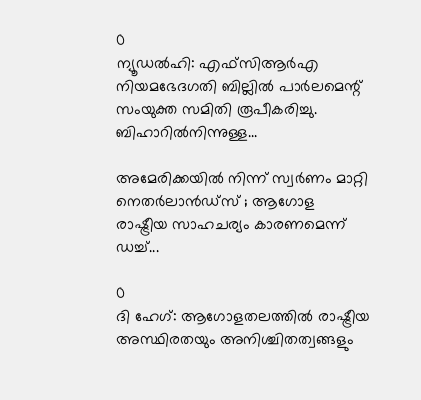0
ന്യൂഡൽഹി: എഫ്സിആർഎ നിയമഭേദഗതി ബില്ലിൽ പാർലമെന്റ് സംയുക്ത സമിതി രൂപീകരിച്ചു. ബിഹാറിൽനിന്നുള്ള...

അമേരിക്കയിൽ നിന്ന് സ്വർണം മാറ്റി നെതർലാൻഡ്സ് ; ആഗോള രാഷ്ട്രീയ സാഹചര്യം കാരണമെന്ന് ഡച്ച്...

0
ദി ഹേഗ്: ആഗോളതലത്തിൽ രാഷ്ട്രീയ അസ്ഥിരതയും അനിശ്ചിതത്വങ്ങളും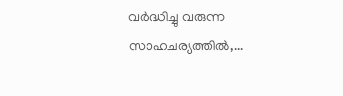വർദ്ധിച്ചു വരുന്ന സാഹചര്യത്തിൽ,...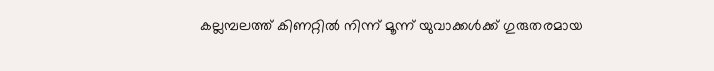കല്ലമ്പലത്ത് കിണറ്റിൽ നിന്ന് മൂന്ന് യുവാക്കൾക്ക് ഗുരുതരമായ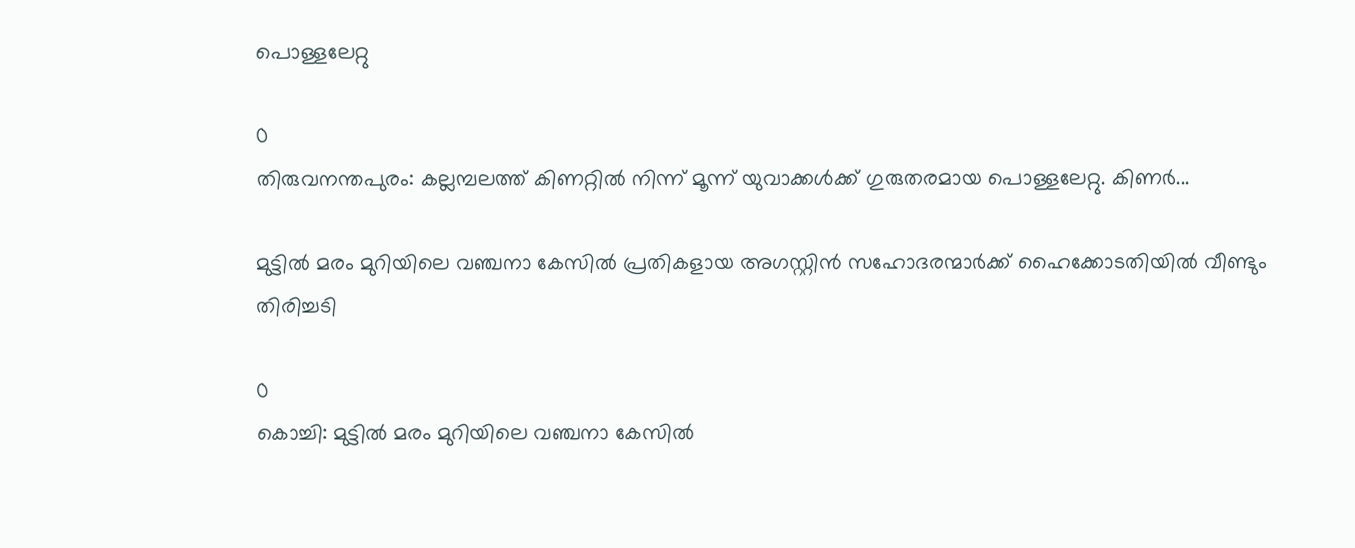പൊള്ളലേറ്റു

0
തിരുവനന്തപുരം: കല്ലമ്പലത്ത് കിണറ്റിൽ നിന്ന് മൂന്ന് യുവാക്കൾക്ക് ഗുരുതരമായ പൊള്ളലേറ്റു. കിണർ...

മുട്ടിൽ മരം മുറിയിലെ വഞ്ചനാ കേസിൽ പ്രതികളായ അഗസ്റ്റിൻ സഹോദരന്മാർക്ക് ഹൈക്കോടതിയിൽ വീണ്ടും തിരിച്ചടി

0
കൊച്ചി: മുട്ടിൽ മരം മുറിയിലെ വഞ്ചനാ കേസിൽ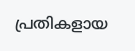പ്രതികളായ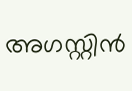അഗസ്റ്റിൻ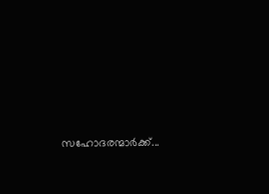സഹോദരന്മാർക്ക്...